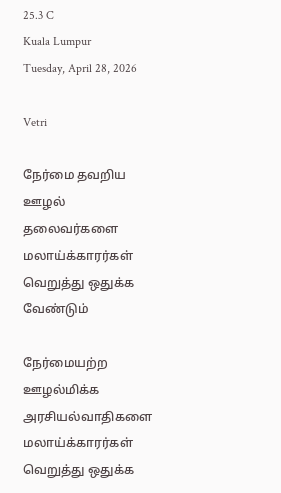25.3 C
Kuala Lumpur
Tuesday, April 28, 2026

Vetri

நேர்மை தவறிய ஊழல் தலைவர்களை மலாய்க்காரர்கள் வெறுத்து ஒதுக்க வேண்டும்

நேர்மையற்ற ஊழல்மிக்க அரசியல்வாதிகளை மலாய்க்காரர்கள் வெறுத்து ஒதுக்க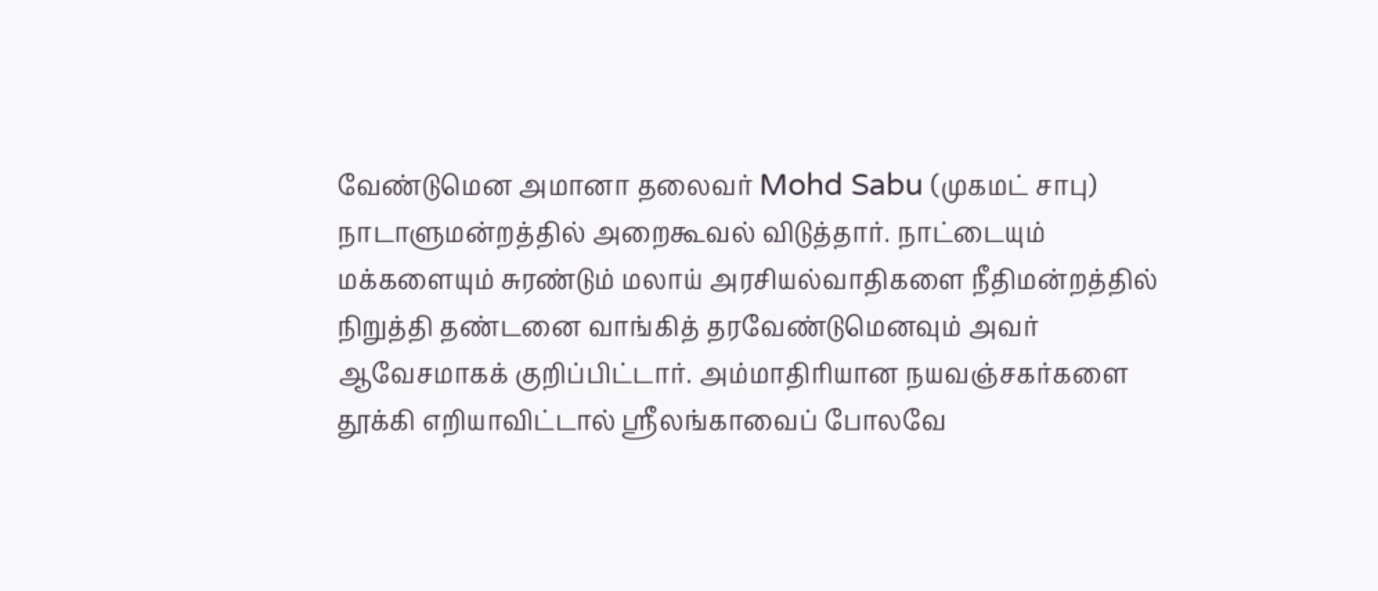வேண்டுமென அமானா தலைவர் Mohd Sabu (முகமட் சாபு) நாடாளுமன்றத்தில் அறைகூவல் விடுத்தார். நாட்டையும் மக்களையும் சுரண்டும் மலாய் அரசியல்வாதிகளை நீதிமன்றத்தில் நிறுத்தி தண்டனை வாங்கித் தரவேண்டுமெனவும் அவர் ஆவேசமாகக் குறிப்பிட்டார். அம்மாதிரியான நயவஞ்சகர்களை தூக்கி எறியாவிட்டால் ஸ்ரீலங்காவைப் போலவே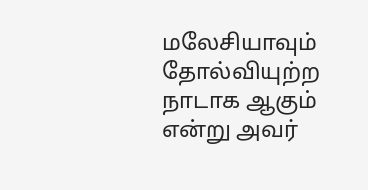மலேசியாவும் தோல்வியுற்ற நாடாக ஆகும் என்று அவர்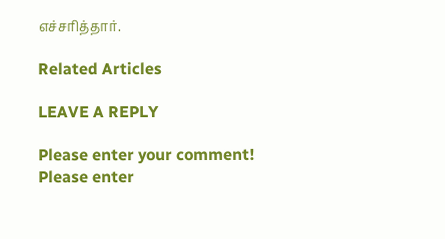எச்சரித்தார்.

Related Articles

LEAVE A REPLY

Please enter your comment!
Please enter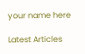your name here

Latest Articles